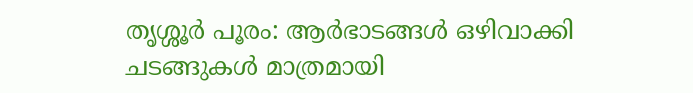തൃശ്ശൂർ പൂരം: ആർഭാടങ്ങൾ ഒഴിവാക്കി ചടങ്ങുകൾ മാത്രമായി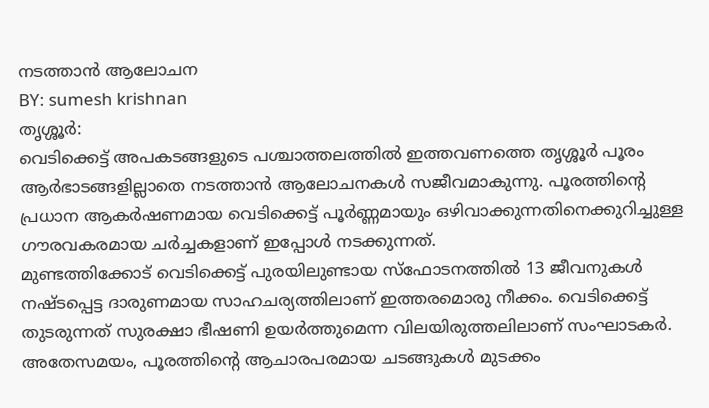നടത്താൻ ആലോചന
BY: sumesh krishnan
തൃശ്ശൂർ:
വെടിക്കെട്ട് അപകടങ്ങളുടെ പശ്ചാത്തലത്തിൽ ഇത്തവണത്തെ തൃശ്ശൂർ പൂരം ആർഭാടങ്ങളില്ലാതെ നടത്താൻ ആലോചനകൾ സജീവമാകുന്നു. പൂരത്തിന്റെ പ്രധാന ആകർഷണമായ വെടിക്കെട്ട് പൂർണ്ണമായും ഒഴിവാക്കുന്നതിനെക്കുറിച്ചുള്ള ഗൗരവകരമായ ചർച്ചകളാണ് ഇപ്പോൾ നടക്കുന്നത്.
മുണ്ടത്തിക്കോട് വെടിക്കെട്ട് പുരയിലുണ്ടായ സ്ഫോടനത്തിൽ 13 ജീവനുകൾ നഷ്ടപ്പെട്ട ദാരുണമായ സാഹചര്യത്തിലാണ് ഇത്തരമൊരു നീക്കം. വെടിക്കെട്ട് തുടരുന്നത് സുരക്ഷാ ഭീഷണി ഉയർത്തുമെന്ന വിലയിരുത്തലിലാണ് സംഘാടകർ. അതേസമയം, പൂരത്തിന്റെ ആചാരപരമായ ചടങ്ങുകൾ മുടക്കം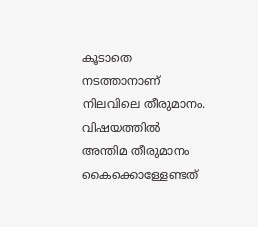കൂടാതെ നടത്താനാണ് നിലവിലെ തീരുമാനം.
വിഷയത്തിൽ അന്തിമ തീരുമാനം കൈക്കൊള്ളേണ്ടത്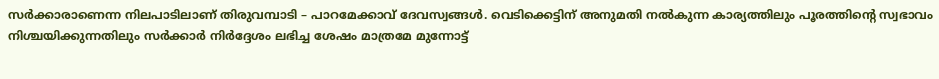സർക്കാരാണെന്ന നിലപാടിലാണ് തിരുവമ്പാടി – പാറമേക്കാവ് ദേവസ്വങ്ങൾ. വെടിക്കെട്ടിന് അനുമതി നൽകുന്ന കാര്യത്തിലും പൂരത്തിന്റെ സ്വഭാവം നിശ്ചയിക്കുന്നതിലും സർക്കാർ നിർദ്ദേശം ലഭിച്ച ശേഷം മാത്രമേ മുന്നോട്ട്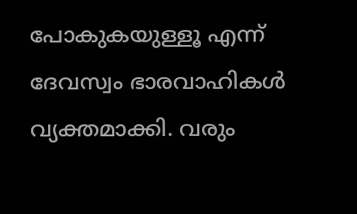പോകുകയുള്ളൂ എന്ന് ദേവസ്വം ഭാരവാഹികൾ വ്യക്തമാക്കി. വരും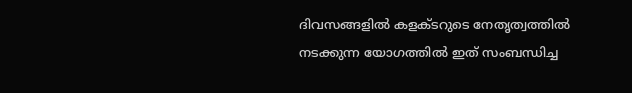ദിവസങ്ങളിൽ കളക്ടറുടെ നേതൃത്വത്തിൽ നടക്കുന്ന യോഗത്തിൽ ഇത് സംബന്ധിച്ച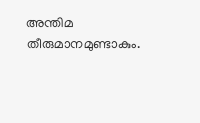അന്തിമ തീരുമാനമുണ്ടാകും.